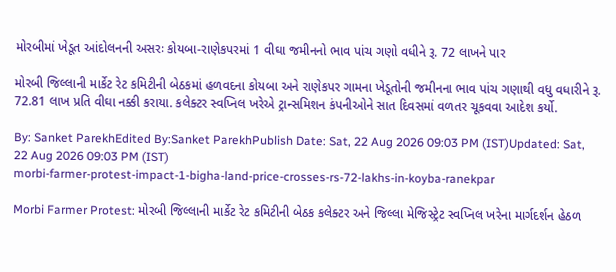મોરબીમાં ખેડૂત આંદોલનની અસરઃ કોયબા-રાણેકપરમાં 1 વીઘા જમીનનો ભાવ પાંચ ગણો વધીને રૂ. 72 લાખને પાર

મોરબી જિલ્લાની માર્કેટ રેટ કમિટીની બેઠકમાં હળવદના કોયબા અને રાણેકપર ગામના ખેડૂતોની જમીનના ભાવ પાંચ ગણાથી વધુ વધારીને રૂ. 72.81 લાખ પ્રતિ વીઘા નક્કી કરાયા. કલેક્ટર સ્વપ્નિલ ખરેએ ટ્રાન્સમિશન કંપનીઓને સાત દિવસમાં વળતર ચૂકવવા આદેશ કર્યો.

By: Sanket ParekhEdited By:Sanket ParekhPublish Date: Sat, 22 Aug 2026 09:03 PM (IST)Updated: Sat, 22 Aug 2026 09:03 PM (IST)
morbi-farmer-protest-impact-1-bigha-land-price-crosses-rs-72-lakhs-in-koyba-ranekpar

Morbi Farmer Protest: મોરબી જિલ્લાની માર્કેટ રેટ કમિટીની બેઠક કલેક્ટર અને જિલ્લા મેજિસ્ટ્રેટ સ્વપ્નિલ ખરેના માર્ગદર્શન હેઠળ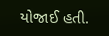યોજાઈ હતી.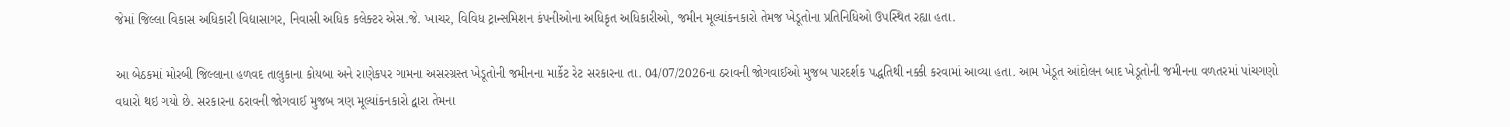જેમાં જિલ્લા વિકાસ અધિકારી વિદ્યાસાગર, નિવાસી અધિક કલેક્ટર એસ.જે. ખાચર, વિવિધ ટ્રાન્સમિશન કંપનીઓના અધિકૃત અધિકારીઓ, જમીન મૂલ્યાંકનકારો તેમજ ખેડૂતોના પ્રતિનિધિઓ ઉપસ્થિત રહ્યા હતા.

આ બેઠકમાં મોરબી જિલ્લાના હળવદ તાલુકાના કોયબા અને રાણેકપર ગામના અસરગ્રસ્ત ખેડૂતોની જમીનના માર્કેટ રેટ સરકારના તા. 04/07/2026ના ઠરાવની જોગવાઈઓ મુજબ પારદર્શક પદ્ધતિથી નક્કી કરવામાં આવ્યા હતા. આમ ખેડૂત આંદોલન બાદ ખેડૂતોની જમીનના વળતરમાં પાંચગણો વધારો થઇ ગયો છે. સરકારના ઠરાવની જોગવાઈ મુજબ ત્રણ મૂલ્યાંકનકારો દ્વારા તેમના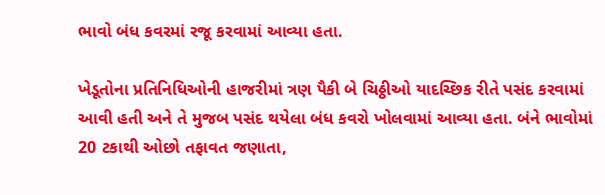ભાવો બંધ કવરમાં રજૂ કરવામાં આવ્યા હતા.

ખેડૂતોના પ્રતિનિધિઓની હાજરીમાં ત્રણ પૈકી બે ચિઠ્ઠીઓ યાદચ્છિક રીતે પસંદ કરવામાં આવી હતી અને તે મુજબ પસંદ થયેલા બંધ કવરો ખોલવામાં આવ્યા હતા. બંને ભાવોમાં 20 ટકાથી ઓછો તફાવત જણાતા,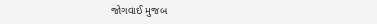જોગવાઈ મુજબ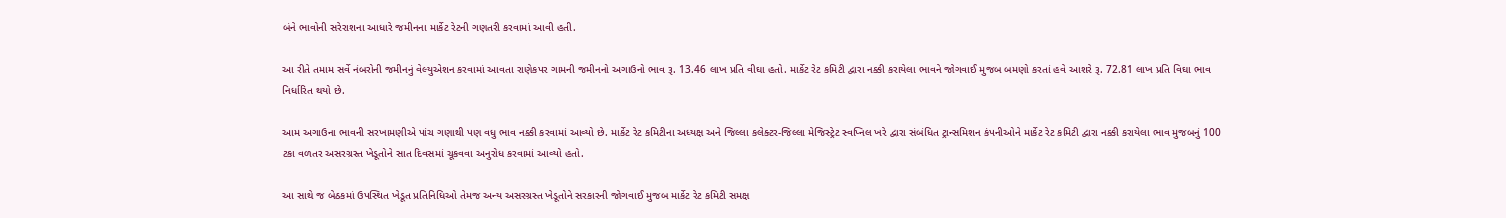બંને ભાવોની સરેરાશના આધારે જમીનના માર્કેટ રેટની ગણતરી કરવામાં આવી હતી.

આ રીતે તમામ સર્વે નંબરોની જમીનનું વેલ્યુએશન કરવામાં આવતા રાણેકપર ગામની જમીનનો અગાઉનો ભાવ રૂ. 13.46 લાખ પ્રતિ વીઘા હતો. માર્કેટ રેટ કમિટી દ્વારા નક્કી કરાયેલા ભાવને જોગવાઈ મુજબ બમણો કરતાં હવે આશરે રૂ. 72.81 લાખ પ્રતિ વિઘા ભાવ નિર્ધારિત થયો છે.

આમ અગાઉના ભાવની સરખામણીએ પાંચ ગણાથી પણ વધુ ભાવ નક્કી કરવામાં આવ્યો છે. માર્કેટ રેટ કમિટીના અધ્યક્ષ અને જિલ્લા કલેક્ટર-જિલ્લા મેજિસ્ટ્રેટ સ્વપ્નિલ ખરે દ્વારા સંબંધિત ટ્રાન્સમિશન કંપનીઓને માર્કેટ રેટ કમિટી દ્વારા નક્કી કરાયેલા ભાવ મુજબનું 100 ટકા વળતર અસરગ્રસ્ત ખેડૂતોને સાત દિવસમાં ચૂકવવા અનુરોધ કરવામાં આવ્યો હતો.

આ સાથે જ બેઠકમાં ઉપસ્થિત ખેડૂત પ્રતિનિધિઓ તેમજ અન્ય અસરગ્રસ્ત ખેડૂતોને સરકારની જોગવાઈ મુજબ માર્કેટ રેટ કમિટી સમક્ષ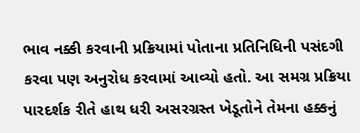ભાવ નક્કી કરવાની પ્રક્રિયામાં પોતાના પ્રતિનિધિની પસંદગી કરવા પણ અનુરોધ કરવામાં આવ્યો હતો. આ સમગ્ર પ્રક્રિયા પારદર્શક રીતે હાથ ધરી અસરગ્રસ્ત ખેડૂતોને તેમના હક્કનું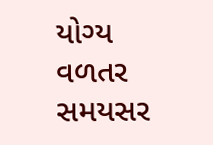યોગ્ય વળતર સમયસર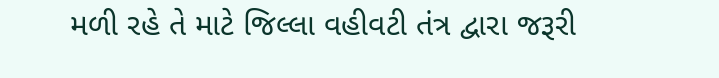મળી રહે તે માટે જિલ્લા વહીવટી તંત્ર દ્વારા જરૂરી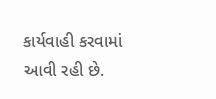કાર્યવાહી કરવામાં આવી રહી છે.